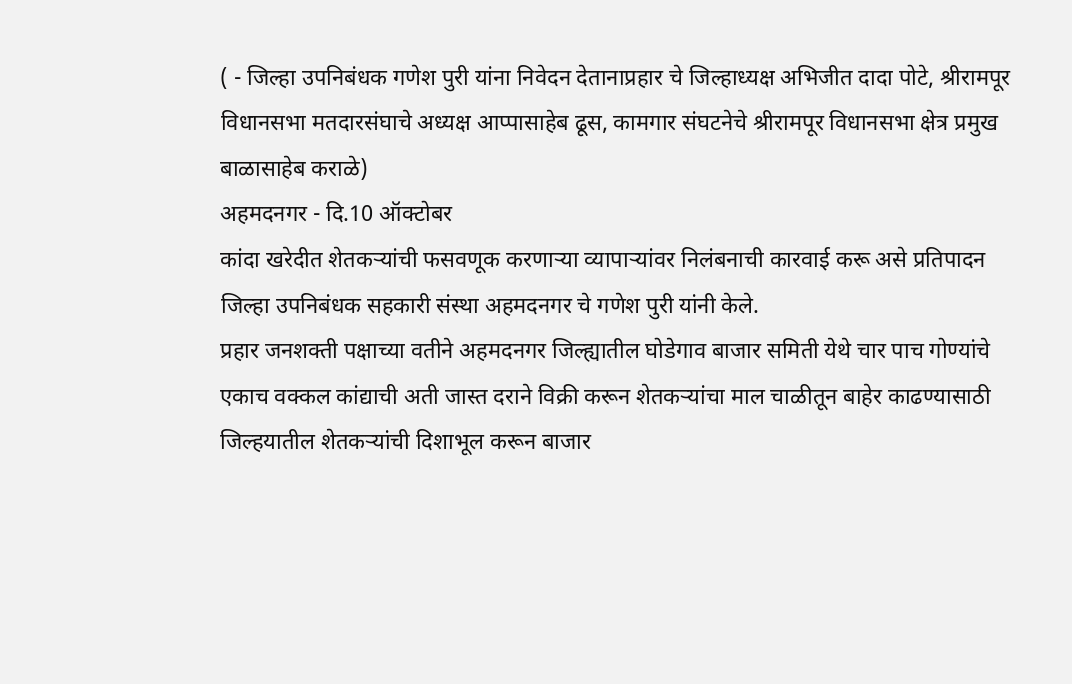( - जिल्हा उपनिबंधक गणेश पुरी यांना निवेदन देतानाप्रहार चे जिल्हाध्यक्ष अभिजीत दादा पोटे, श्रीरामपूर विधानसभा मतदारसंघाचे अध्यक्ष आप्पासाहेब ढूस, कामगार संघटनेचे श्रीरामपूर विधानसभा क्षेत्र प्रमुख बाळासाहेब कराळे)
अहमदनगर - दि.10 ऑक्टोबर
कांदा खरेदीत शेतकऱ्यांची फसवणूक करणाऱ्या व्यापाऱ्यांवर निलंबनाची कारवाई करू असे प्रतिपादन जिल्हा उपनिबंधक सहकारी संस्था अहमदनगर चे गणेश पुरी यांनी केले.
प्रहार जनशक्ती पक्षाच्या वतीने अहमदनगर जिल्ह्यातील घोडेगाव बाजार समिती येथे चार पाच गोण्यांचे एकाच वक्कल कांद्याची अती जास्त दराने विक्री करून शेतकऱ्यांचा माल चाळीतून बाहेर काढण्यासाठी जिल्हयातील शेतकऱ्यांची दिशाभूल करून बाजार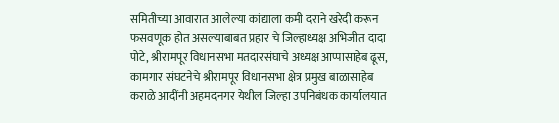समितीच्या आवारात आलेल्या कांद्याला कमी दराने खरेदी करून फसवणूक होत असल्याबाबत प्रहार चे जिल्हाध्यक्ष अभिजीत दादा पोटे, श्रीरामपूर विधानसभा मतदारसंघाचे अध्यक्ष आप्पासाहेब ढूस, कामगार संघटनेचे श्रीरामपूर विधानसभा क्षेत्र प्रमुख बाळासाहेब कराळे आदींनी अहमदनगर येथील जिल्हा उपनिबंधक कार्यालयात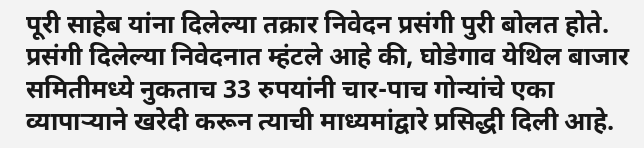पूरी साहेब यांना दिलेल्या तक्रार निवेदन प्रसंगी पुरी बोलत होते.
प्रसंगी दिलेल्या निवेदनात म्हंटले आहे की, घोडेगाव येथिल बाजार समितीमध्ये नुकताच 33 रुपयांनी चार-पाच गोन्यांचे एका व्यापाऱ्याने खरेदी करून त्याची माध्यमांद्वारे प्रसिद्धी दिली आहे.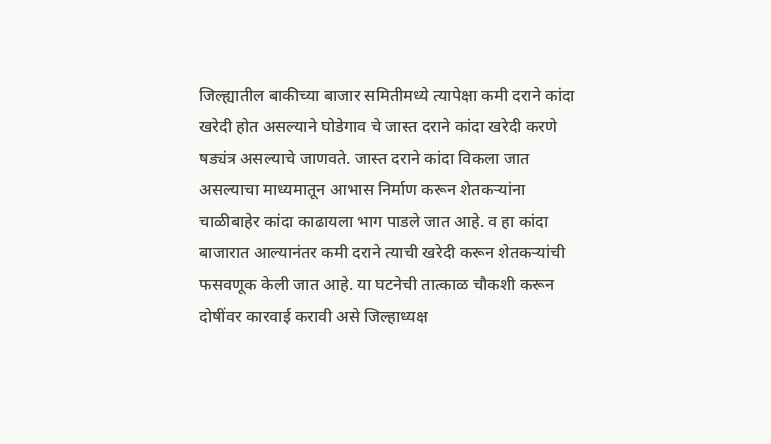जिल्ह्यातील बाकीच्या बाजार समितीमध्ये त्यापेक्षा कमी दराने कांदा खरेदी होत असल्याने घोडेगाव चे जास्त दराने कांदा खरेदी करणे षड्यंत्र असल्याचे जाणवते. जास्त दराने कांदा विकला जात असल्याचा माध्यमातून आभास निर्माण करून शेतकऱ्यांना चाळीबाहेर कांदा काढायला भाग पाडले जात आहे. व हा कांदा बाजारात आल्यानंतर कमी दराने त्याची खरेदी करून शेतकऱ्यांची फसवणूक केली जात आहे. या घटनेची तात्काळ चौकशी करून दोषींवर कारवाई करावी असे जिल्हाध्यक्ष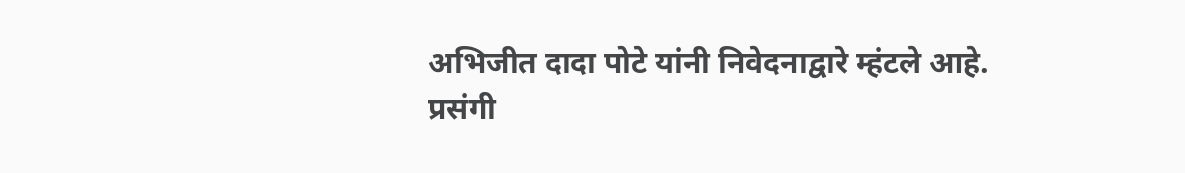अभिजीत दादा पोटे यांनी निवेदनाद्वारे म्हंटले आहे.
प्रसंगी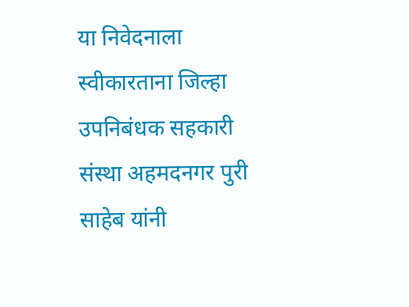या निवेदनाला स्वीकारताना जिल्हा उपनिबंधक सहकारी संस्था अहमदनगर पुरी साहेब यांनी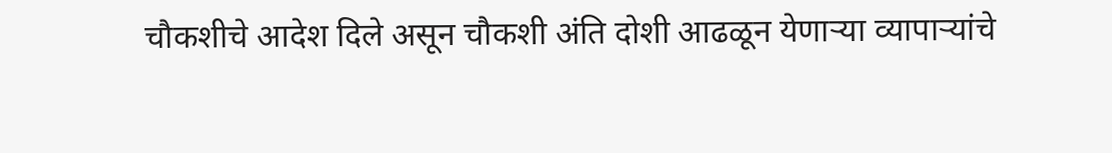चौकशीचे आदेश दिले असून चौकशी अंति दोशी आढळून येणाऱ्या व्यापाऱ्यांचे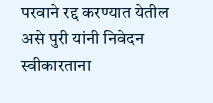परवाने रद्द करण्यात येतील असे पुरी यांनी निवेदन स्वीकारताना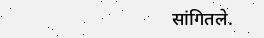सांगितले.